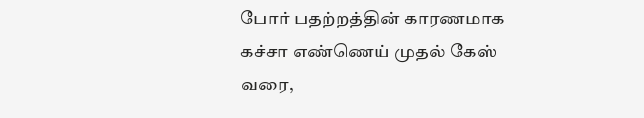போர் பதற்றத்தின் காரணமாக கச்சா எண்ணெய் முதல் கேஸ் வரை,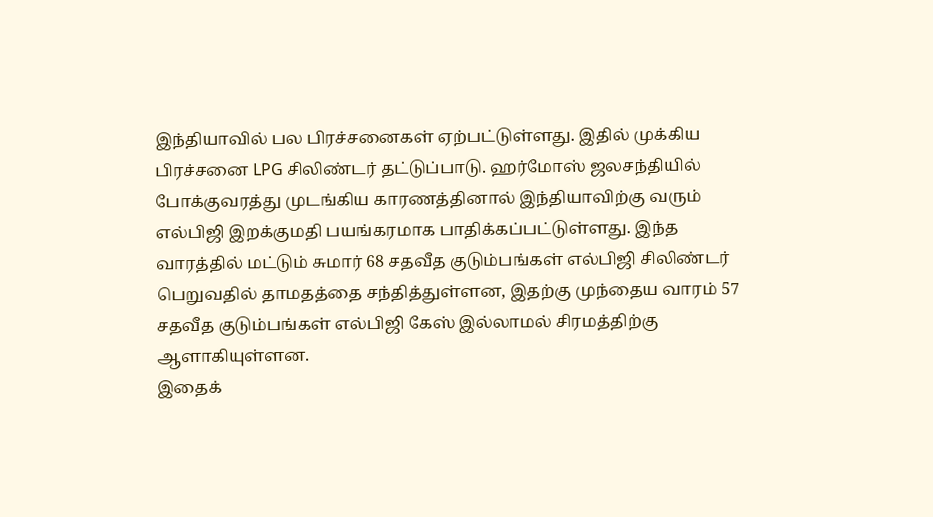இந்தியாவில் பல பிரச்சனைகள் ஏற்பட்டுள்ளது. இதில் முக்கிய பிரச்சனை LPG சிலிண்டர் தட்டுப்பாடு. ஹர்மோஸ் ஜலசந்தியில் போக்குவரத்து முடங்கிய காரணத்தினால் இந்தியாவிற்கு வரும் எல்பிஜி இறக்குமதி பயங்கரமாக பாதிக்கப்பட்டுள்ளது. இந்த வாரத்தில் மட்டும் சுமார் 68 சதவீத குடும்பங்கள் எல்பிஜி சிலிண்டர் பெறுவதில் தாமதத்தை சந்தித்துள்ளன, இதற்கு முந்தைய வாரம் 57 சதவீத குடும்பங்கள் எல்பிஜி கேஸ் இல்லாமல் சிரமத்திற்கு ஆளாகியுள்ளன.
இதைக்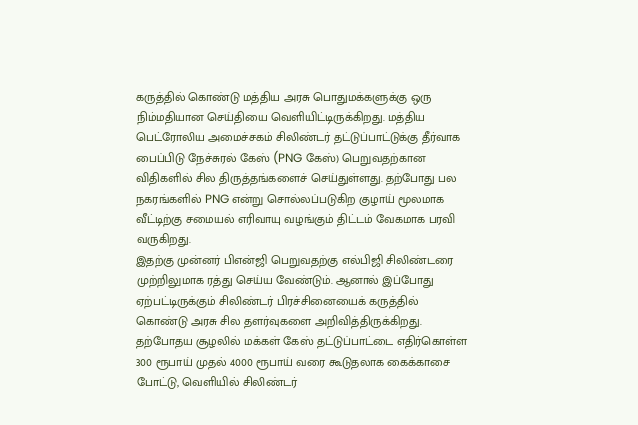கருத்தில் கொண்டு மத்திய அரசு பொதுமக்களுக்கு ஒரு நிம்மதியான செய்தியை வெளியிட்டிருக்கிறது. மத்திய பெட்ரோலிய அமைச்சகம் சிலிண்டர் தட்டுப்பாட்டுக்கு தீர்வாக பைப்பிடு நேச்சுரல் கேஸ் (PNG கேஸ்) பெறுவதற்கான விதிகளில் சில திருத்தங்களைச் செய்துள்ளது. தற்போது பல நகரங்களில் PNG என்று சொல்லப்படுகிற குழாய் மூலமாக வீட்டிற்கு சமையல் எரிவாயு வழங்கும் திட்டம் வேகமாக பரவி வருகிறது.
இதற்கு முன்னர் பிஎன்ஜி பெறுவதற்கு எல்பிஜி சிலிண்டரை முற்றிலுமாக ரத்து செய்ய வேண்டும். ஆனால் இப்போது ஏற்பட்டிருக்கும் சிலிண்டர் பிரச்சினையைக் கருத்தில் கொண்டு அரசு சில தளர்வுகளை அறிவித்திருக்கிறது. தற்போதய சூழலில் மக்கள் கேஸ் தட்டுப்பாட்டை எதிர்கொள்ள 300 ரூபாய் முதல் 4000 ரூபாய் வரை கூடுதலாக கைக்காசை போட்டு, வெளியில் சிலிண்டர்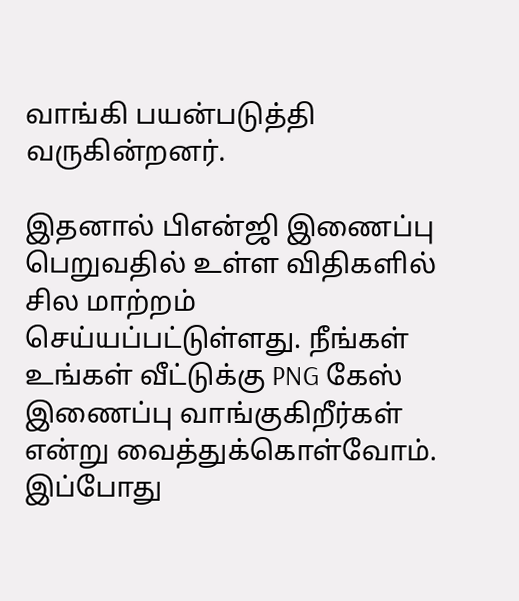வாங்கி பயன்படுத்தி வருகின்றனர்.

இதனால் பிஎன்ஜி இணைப்பு பெறுவதில் உள்ள விதிகளில் சில மாற்றம் செய்யப்பட்டுள்ளது. நீங்கள் உங்கள் வீட்டுக்கு PNG கேஸ் இணைப்பு வாங்குகிறீர்கள் என்று வைத்துக்கொள்வோம். இப்போது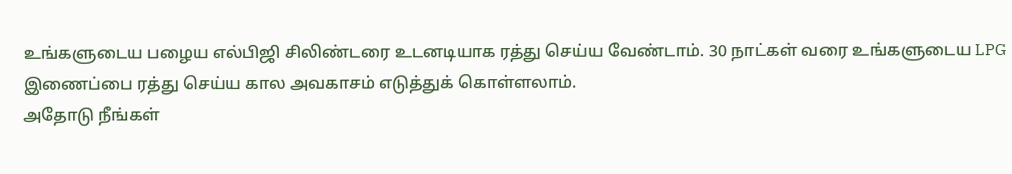உங்களுடைய பழைய எல்பிஜி சிலிண்டரை உடனடியாக ரத்து செய்ய வேண்டாம். 30 நாட்கள் வரை உங்களுடைய LPG இணைப்பை ரத்து செய்ய கால அவகாசம் எடுத்துக் கொள்ளலாம்.
அதோடு நீங்கள்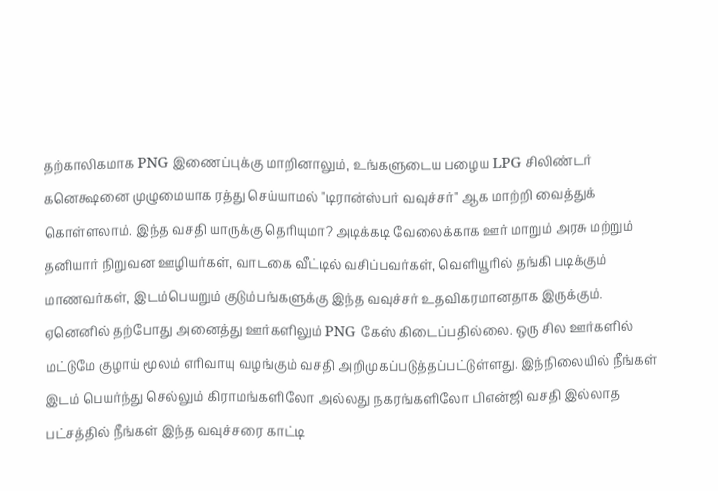தற்காலிகமாக PNG இணைப்புக்கு மாறினாலும், உங்களுடைய பழைய LPG சிலிண்டர் கனெக்ஷனை முழுமையாக ரத்து செய்யாமல் "டிரான்ஸ்பர் வவுச்சர்" ஆக மாற்றி வைத்துக் கொள்ளலாம். இந்த வசதி யாருக்கு தெரியுமா? அடிக்கடி வேலைக்காக ஊர் மாறும் அரசு மற்றும் தனியார் நிறுவன ஊழியர்கள், வாடகை வீட்டில் வசிப்பவர்கள், வெளியூரில் தங்கி படிக்கும் மாணவர்கள், இடம்பெயறும் குடும்பங்களுக்கு இந்த வவுச்சர் உதவிகரமானதாக இருக்கும்.
ஏனெனில் தற்போது அனைத்து ஊர்களிலும் PNG கேஸ் கிடைப்பதில்லை. ஒரு சில ஊர்களில் மட்டுமே குழாய் மூலம் எரிவாயு வழங்கும் வசதி அறிமுகப்படுத்தப்பட்டுள்ளது. இந்நிலையில் நீங்கள் இடம் பெயர்ந்து செல்லும் கிராமங்களிலோ அல்லது நகரங்களிலோ பிஎன்ஜி வசதி இல்லாத பட்சத்தில் நீங்கள் இந்த வவுச்சரை காட்டி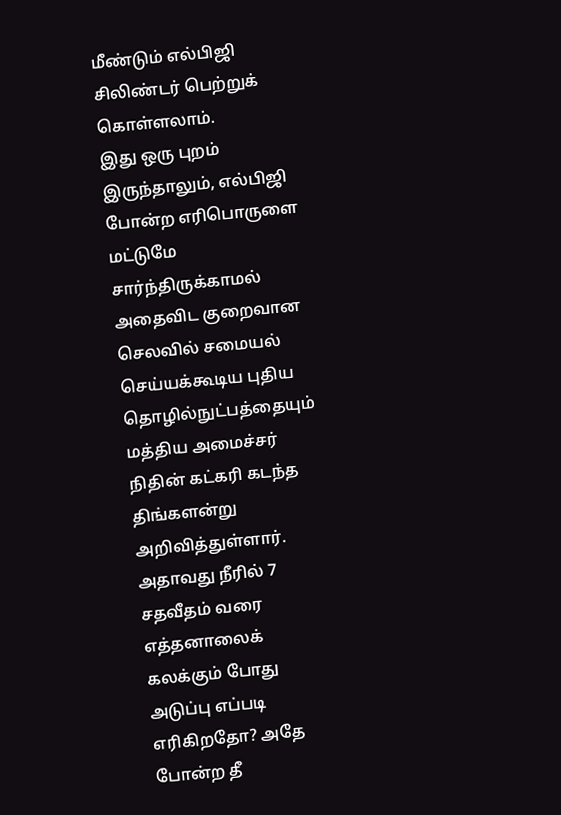மீண்டும் எல்பிஜி சிலிண்டர் பெற்றுக் கொள்ளலாம்.
இது ஒரு புறம் இருந்தாலும், எல்பிஜி போன்ற எரிபொருளை மட்டுமே சார்ந்திருக்காமல் அதைவிட குறைவான செலவில் சமையல் செய்யக்கூடிய புதிய தொழில்நுட்பத்தையும் மத்திய அமைச்சர் நிதின் கட்கரி கடந்த திங்களன்று அறிவித்துள்ளார். அதாவது நீரில் 7 சதவீதம் வரை எத்தனாலைக் கலக்கும் போது அடுப்பு எப்படி எரிகிறதோ? அதே போன்ற தீ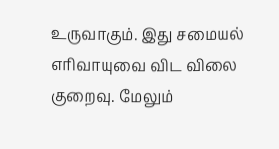உருவாகும். இது சமையல் எரிவாயுவை விட விலை குறைவு. மேலும்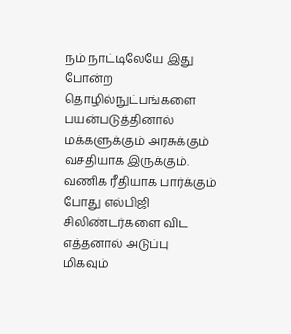நம் நாட்டிலேயே இது போன்ற தொழில்நுட்பங்களை பயன்படுத்தினால் மக்களுக்கும் அரசுக்கும் வசதியாக இருக்கும். வணிக ரீதியாக பார்க்கும் போது எல்பிஜி சிலிண்டர்களை விட எத்தனால் அடுப்பு மிகவும்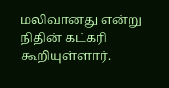மலிவானது என்று நிதின் கட்கரி கூறியுள்ளார்.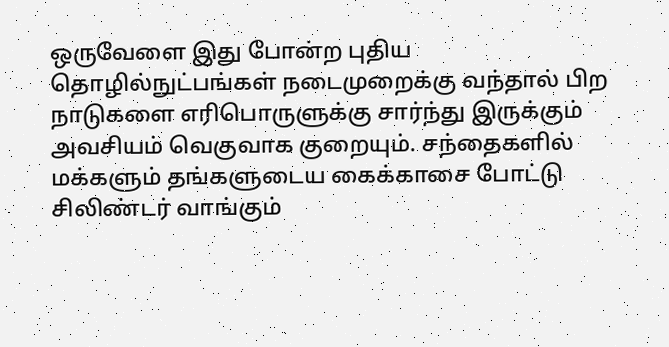ஒருவேளை இது போன்ற புதிய தொழில்நுட்பங்கள் நடைமுறைக்கு வந்தால் பிற நாடுகளை எரிபொருளுக்கு சார்ந்து இருக்கும் அவசியம் வெகுவாக குறையும். சந்தைகளில் மக்களும் தங்களுடைய கைக்காசை போட்டு சிலிண்டர் வாங்கும்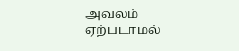அவலம் ஏற்படாமல்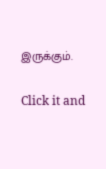இருக்கும்.


Click it and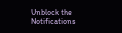Unblock the Notifications